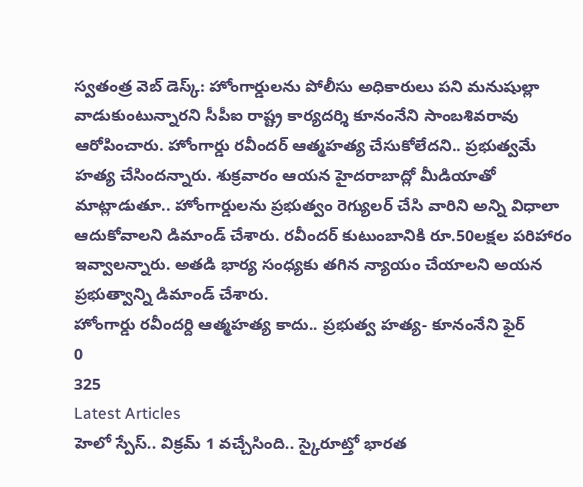స్వతంత్ర వెబ్ డెస్క్: హోంగార్డులను పోలీసు అధికారులు పని మనుషుల్లా వాడుకుంటున్నారని సీపీఐ రాష్ట్ర కార్యదర్శి కూనంనేని సాంబశివరావు ఆరోపించారు. హోంగార్డు రవీందర్ ఆత్మహత్య చేసుకోలేదని.. ప్రభుత్వమే హత్య చేసిందన్నారు. శుక్రవారం ఆయన హైదరాబాద్లో మీడియాతో మాట్లాడుతూ.. హోంగార్డులను ప్రభుత్వం రెగ్యులర్ చేసి వారిని అన్ని విధాలా ఆదుకోవాలని డిమాండ్ చేశారు. రవీందర్ కుటుంబానికి రూ.50లక్షల పరిహారం ఇవ్వాలన్నారు. అతడి భార్య సంధ్యకు తగిన న్యాయం చేయాలని అయన ప్రభుత్వాన్ని డిమాండ్ చేశారు.
హోంగార్డు రవీందర్ది ఆత్మహత్య కాదు.. ప్రభుత్వ హత్య- కూనంనేని ఫైర్
0
325
Latest Articles
హెలో స్పేస్.. విక్రమ్ 1 వచ్చేసింది.. స్కైరూట్తో భారత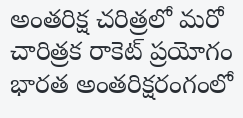అంతరిక్ష చరిత్రలో మరో చారిత్రక రాకెట్ ప్రయోగం
భారత అంతరిక్షరంగంలో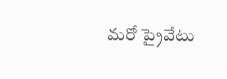మరో ప్రైవేటు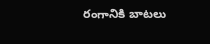రంగానికి బాటలు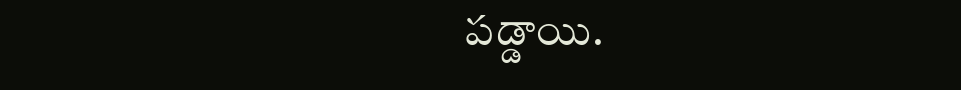పడ్డాయి.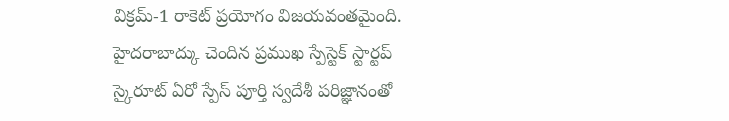విక్రమ్-1 రాకెట్ ప్రయోగం విజయవంతమైంది. హైదరాబాద్కు చెందిన ప్రముఖ స్పేస్టెక్ స్టార్టప్ స్కైరూట్ ఏరో స్పేస్ పూర్తి స్వదేశీ పరిజ్ఞానంతో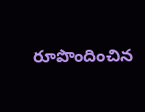రూపొందించిన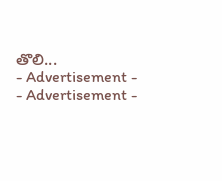తొలి...
- Advertisement -
- Advertisement -